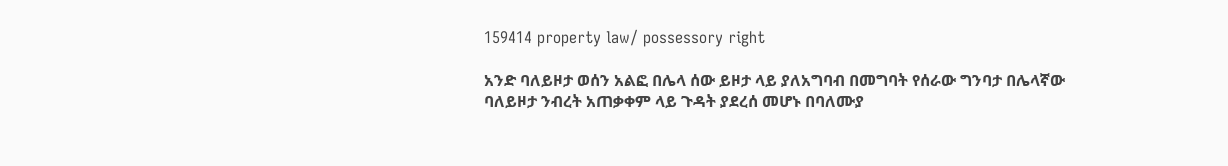159414 property law/ possessory right

አንድ ባለይዞታ ወሰን አልፎ በሌላ ሰው ይዞታ ላይ ያለአግባብ በመግባት የሰራው ግንባታ በሌላኛው ባለይዞታ ንብረት አጠቃቀም ላይ ጉዳት ያደረሰ መሆኑ በባለሙያ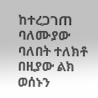ከተረጋገጠ ባለሙያው ባለበት ተለክቶ በዚያው ልክ ወሰኑን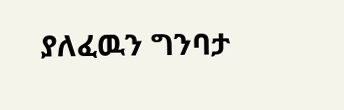ያለፈዉን ግንባታ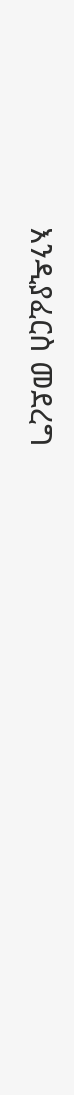እንዲያፈርስ መደረግ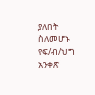ያለበት ስለመሆኑ የፍ/ብ/ህግ አንቀጽ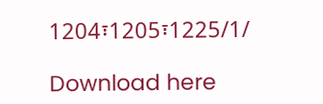1204፣1205፣1225/1/

Download here